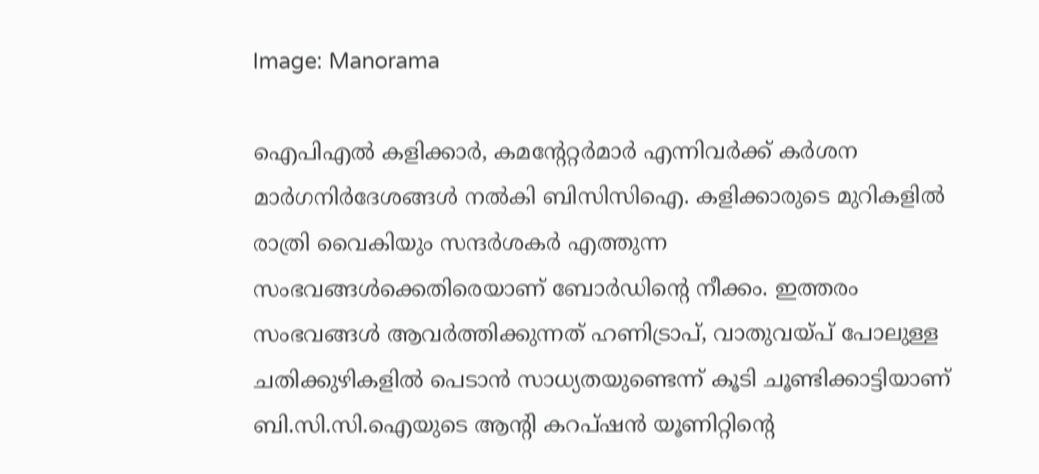Image: Manorama

ഐപിഎല്‍ കളിക്കാര്‍, കമന്റേറ്റര്‍മാര്‍ എന്നിവര്‍ക്ക് കര്‍ശന മാര്‍ഗനിര്‍ദേശങ്ങള്‍ നല്‍കി ബിസിസിഐ. കളിക്കാരുടെ മുറികളില്‍ രാത്രി വൈകിയും സന്ദര്‍ശകര്‍ എത്തുന്ന സംഭവങ്ങള്‍ക്കെതിരെയാണ് ബോര്‍ഡിന്റെ നീക്കം. ഇത്തരം സംഭവങ്ങള്‍ ആവര്‍ത്തിക്കുന്നത് ഹണിട്രാപ്, വാതുവയ്പ് പോലുള്ള ചതിക്കുഴികളില്‍ പെടാന്‍ സാധ്യതയുണ്ടെന്ന് കൂടി ചൂണ്ടിക്കാട്ടിയാണ് ബി.സി.സി.ഐയുടെ ആന്റി കറപ്ഷൻ യൂണിറ്റിന്റെ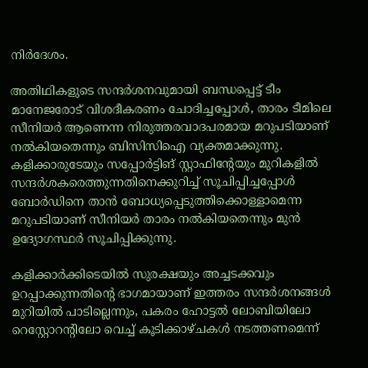നിര്‍ദേശം.

അതിഥികളുടെ സന്ദര്‍ശനവുമായി ബന്ധപ്പെട്ട് ടീം മാനേജരോട് വിശദീകരണം ചോദിച്ചപ്പോള്‍, താരം ടീമിലെ സീനിയര്‍ ആണെന്ന നിരുത്തരവാദപരമായ മറുപടിയാണ് നല്‍കിയതെന്നും ബിസിസിഐ വ്യക്തമാക്കുന്നു. കളിക്കാരുടേയും സപ്പോര്‍ട്ടിങ് സ്റ്റാഫിന്റേയും മുറികളില്‍ സന്ദര്‍ശകരെത്തുന്നതിനെക്കുറിച്ച് സൂചിപ്പിച്ചപ്പോള്‍ ബോര്‍ഡിനെ താന്‍ ബോധ്യപ്പെടുത്തിക്കൊള്ളാമെന്ന മറുപടിയാണ് സീനിയര്‍ താരം നല്‍കിയതെന്നും മുന്‍ ഉദ്യോഗസ്ഥര്‍ സൂചിപ്പിക്കുന്നു.

കളിക്കാര്‍ക്കിടെയില്‍ സുരക്ഷയും അച്ചടക്കവും ഉറപ്പാക്കുന്നതിന്റെ ഭാഗമായാണ് ഇത്തരം സന്ദർശനങ്ങൾ മുറിയിൽ പാടില്ലെന്നും, പകരം ഹോട്ടൽ ലോബിയിലോ റെസ്റ്റോറന്റിലോ വെച്ച് കൂടിക്കാഴ്ചകൾ നടത്തണമെന്ന്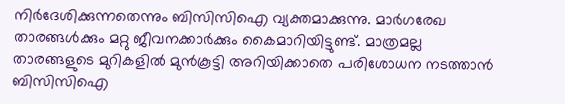നിര്‍ദേശിക്കുന്നതെന്നും ബിസിസിഐ വ്യക്തമാക്കുന്നു. മാര്‍ഗരേഖ താരങ്ങള്‍ക്കും മറ്റു ജീവനക്കാര്‍ക്കും കൈമാറിയിട്ടുണ്ട്. മാത്രമല്ല താരങ്ങളുടെ മുറികളിൽ മുൻകൂട്ടി അറിയിക്കാതെ പരിശോധന നടത്താൻ ബിസിസിഐ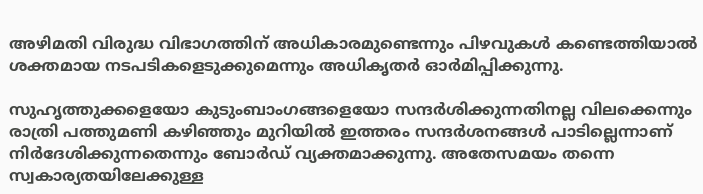അഴിമതി വിരുദ്ധ വിഭാഗത്തിന് അധികാരമുണ്ടെന്നും പിഴവുകൾ കണ്ടെത്തിയാൽ ശക്തമായ നടപടികളെടുക്കുമെന്നും അധികൃതർ ഓര്‍മിപ്പിക്കുന്നു.

സുഹൃത്തുക്കളെയോ കുടുംബാംഗങ്ങളെയോ സന്ദര്‍ശിക്കുന്നതിനല്ല വിലക്കെന്നും രാത്രി പത്തുമണി കഴിഞ്ഞും മുറിയില്‍ ഇത്തരം സന്ദര്‍ശനങ്ങള്‍ പാടില്ലെന്നാണ് നിര്‍ദേശിക്കുന്നതെന്നും ബോര്‍ഡ് വ്യക്തമാക്കുന്നു. അതേസമയം തന്നെ സ്വകാര്യതയിലേക്കുള്ള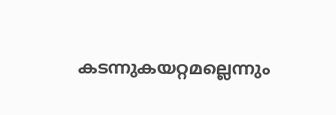കടന്നുകയറ്റമല്ലെന്നും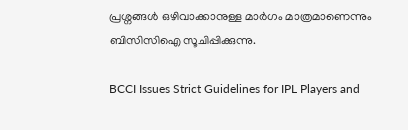പ്രശ്നങ്ങള്‍ ഒഴിവാക്കാനുള്ള മാര്‍ഗം മാത്രമാണെന്നും ബിസിസിഐ സൂചിപ്പിക്കുന്നു.

BCCI Issues Strict Guidelines for IPL Players and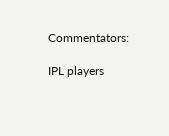Commentators:

IPL players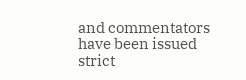and commentators have been issued strict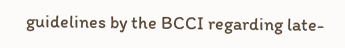guidelines by the BCCI regarding late-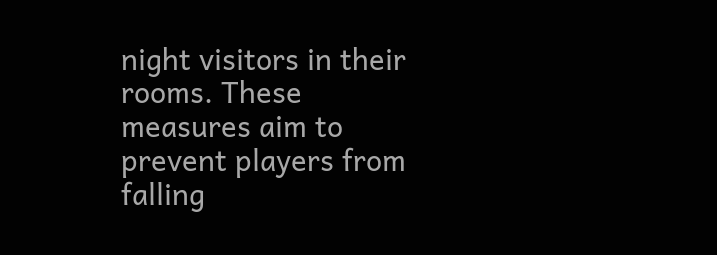night visitors in their rooms. These measures aim to prevent players from falling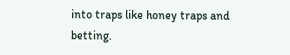into traps like honey traps and betting.